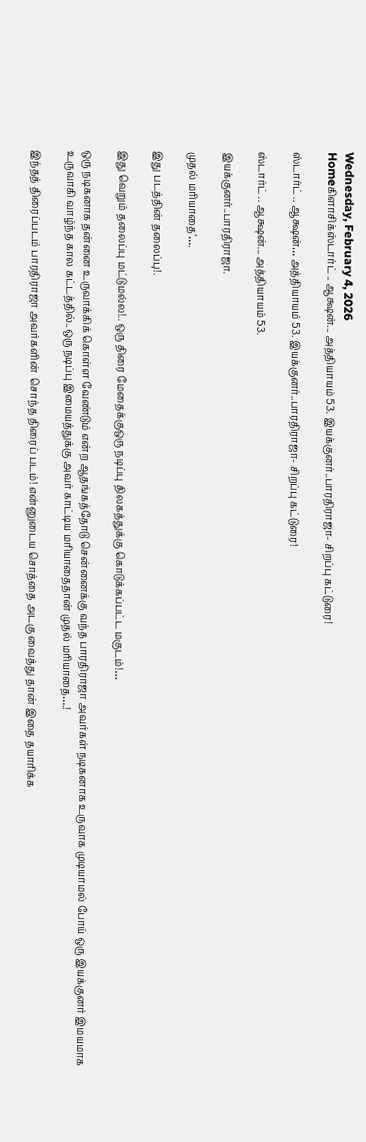Wednesday, February 4, 2026
Homeகிளாசிக்ஸ்டார்ட் .. ஆக்ஷன்... அத்தியாயம் 53. இயக்குனர்..பாரதிராஜா- சிறப்பு கட்டுரை!

ஸ்டார்ட் .. ஆக்ஷன்… அத்தியாயம் 53. இயக்குனர்..பாரதிராஜா- சிறப்பு கட்டுரை!

ஸ்டார்ட் .. ஆக்ஷன்... அத்தியாயம் 53.

இயக்குனர்..பாரதிராஜா.

முதல் மரியாதை’….

இது படத்தின் தலைப்பு!.

இது வெறும் தலைப்பு மட்டுமல்ல!.. ஒரு திரை மேதைக்குஒரு நடிப்பு திலகத்துக்கு கொடுக்கப்பட்ட மகுடம்!…

ஒரு நடிகனாக தன்னை உருவாக்கிக் கொள்ள வேண்டும் என்ற ஆதங்கத்தோடு சென்னைக்கு வந்த பாரதிராஜா அவர்கள் நடிகனாக உருவாக முடியாமல் போய் ஒரு இயக்குனர் இமயமாக உருவாகி வாழ்ந்த கால கட்டத்தில்..ஒரு நடிப்பு இமையத்துக்கு அவர் காட்டிய மரியாதைதான் முதல் மரியாதை….!

இந்தத் திரைப்படம் பாரதிராஜா அவர்களின்  சொந்த திரைப் படம்! என்னுடைய சொத்தை அடகு வைத்து தான் இதை தயாரிக்க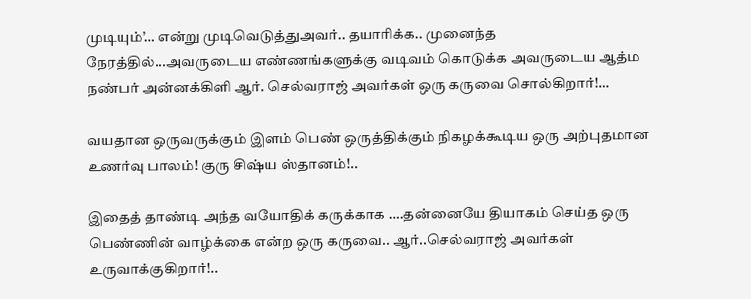முடியும்’… என்று முடிவெடுத்துஅவர்.. தயாரிக்க.. முனைந்த நேரத்தில்...அவருடைய எண்ணங்களுக்கு வடிவம் கொடுக்க அவருடைய ஆத்ம நண்பர் அன்னக்கிளி ஆர். செல்வராஜ் அவர்கள் ஒரு கருவை சொல்கிறார்!…

வயதான ஒருவருக்கும் இளம் பெண் ஒருத்திக்கும் நிகழக்கூடிய ஒரு அற்புதமான உணர்வு பாலம்! குரு சிஷ்ய ஸ்தானம்!..

இதைத் தாண்டி அந்த வயோதிக் கருக்காக ….தன்னையே தியாகம் செய்த ஒரு பெண்ணின் வாழ்க்கை என்ற ஒரு கருவை.. ஆர்..செல்வராஜ் அவர்கள் உருவாக்குகிறார்!..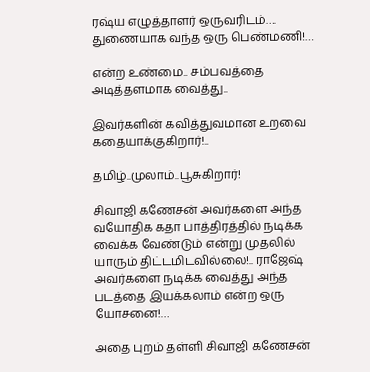ரஷ்ய எழுத்தாளர் ஒருவரிடம்…. துணையாக வந்த ஒரு பெண்மணி!…

என்ற உண்மை.. சம்பவத்தை அடித்தளமாக வைத்து..

இவர்களின் கவித்துவமான உறவை கதையாக்குகிறார்!..

தமிழ்..முலாம்..பூசுகிறார்!

சிவாஜி கணேசன் அவர்களை அந்த வயோதிக கதா பாத்திரத்தில் நடிக்க வைக்க வேண்டும் என்று முதலில் யாரும் திட்டமிடவில்லை!.. ராஜேஷ் அவர்களை நடிக்க வைத்து அந்த படத்தை இயக்கலாம் என்ற ஒரு யோசனை!…

அதை புறம் தள்ளி சிவாஜி கணேசன்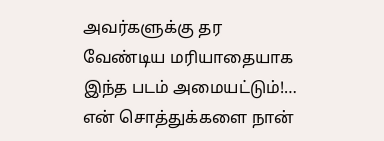அவர்களுக்கு தர வேண்டிய மரியாதையாக இந்த படம் அமையட்டும்!… என் சொத்துக்களை நான்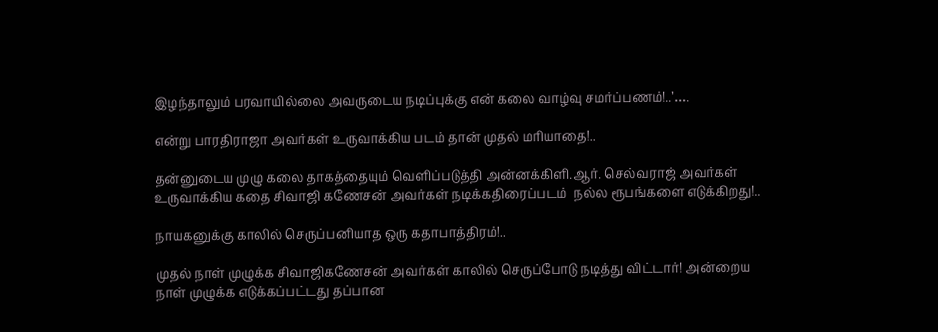இழந்தாலும் பரவாயில்லை அவருடைய நடிப்புக்கு என் கலை வாழ்வு சமர்ப்பணம்!..’….

என்று பாரதிராஜா அவர்கள் உருவாக்கிய படம் தான் முதல் மரியாதை!..

தன்னுடைய முழு கலை தாகத்தையும் வெளிப்படுத்தி அன்னக்கிளி.ஆர். செல்வராஜ் அவர்கள் உருவாக்கிய கதை சிவாஜி கணேசன் அவர்கள் நடிக்கதிரைப்படம்  நல்ல ரூபங்களை எடுக்கிறது!..

நாயகனுக்கு காலில் செருப்பனியாத ஒரு கதாபாத்திரம்!..

முதல் நாள் முழுக்க சிவாஜிகணேசன் அவர்கள் காலில் செருப்போடு நடித்து விட்டார்! அன்றைய நாள் முழுக்க எடுக்கப்பட்டது தப்பான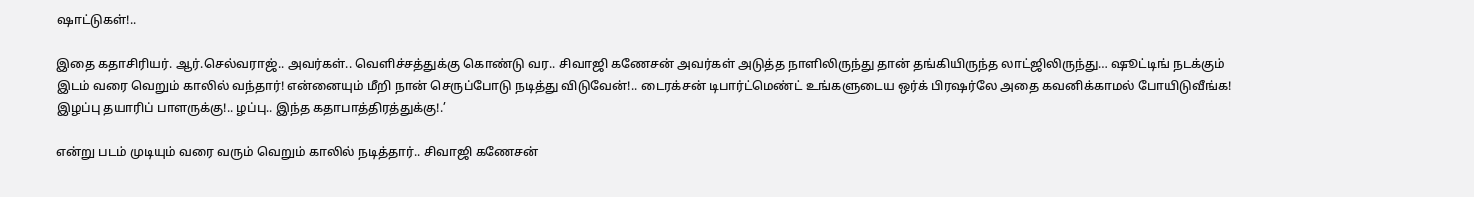ஷாட்டுகள்!..

இதை கதாசிரியர். ஆர்.செல்வராஜ்.. அவர்கள்.. வெளிச்சத்துக்கு கொண்டு வர.. சிவாஜி கணேசன் அவர்கள் அடுத்த நாளிலிருந்து தான் தங்கியிருந்த லாட்ஜிலிருந்து… ஷூட்டிங் நடக்கும் இடம் வரை வெறும் காலில் வந்தார்! என்னையும் மீறி நான் செருப்போடு நடித்து விடுவேன்!.. டைரக்சன் டிபார்ட்மெண்ட் உங்களுடைய ஒர்க் பிரஷர்லே அதை கவனிக்காமல் போயிடுவீங்க! இழப்பு தயாரிப் பாளருக்கு!.. ழப்பு.. இந்த கதாபாத்திரத்துக்கு!.’

என்று படம் முடியும் வரை வரும் வெறும் காலில் நடித்தார்.. சிவாஜி கணேசன்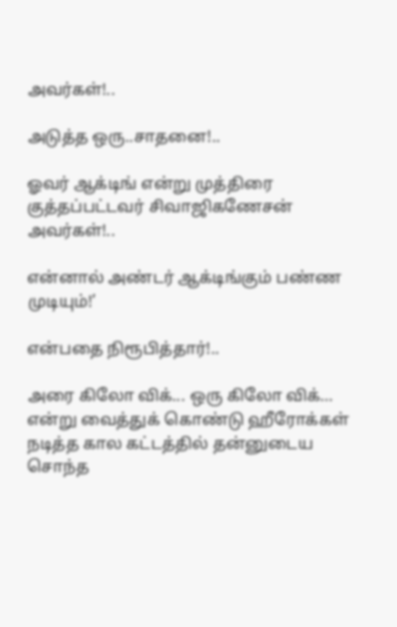அவர்கள்!..

அடுத்த ஒரு..சாதனை!..

ஓவர் ஆக்டிங் என்று முத்திரை குத்தப்பட்டவர் சிவாஜிகணேசன் அவர்கள்!..

என்னால் அண்டர் ஆக்டிங்கும் பண்ண முடியும்!’

என்பதை நிரூபித்தார்!..

அரை கிலோ விக்... ஒரு கிலோ விக்… என்று வைத்துக் கொண்டு ஹீரோக்கள் நடித்த கால கட்டத்தில் தன்னுடைய சொந்த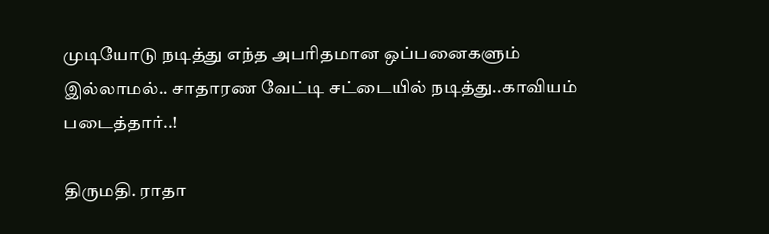முடியோடு நடித்து எந்த அபரிதமான ஒப்பனைகளும் இல்லாமல்.. சாதாரண வேட்டி சட்டையில் நடித்து..காவியம் படைத்தார்..!

திருமதி. ராதா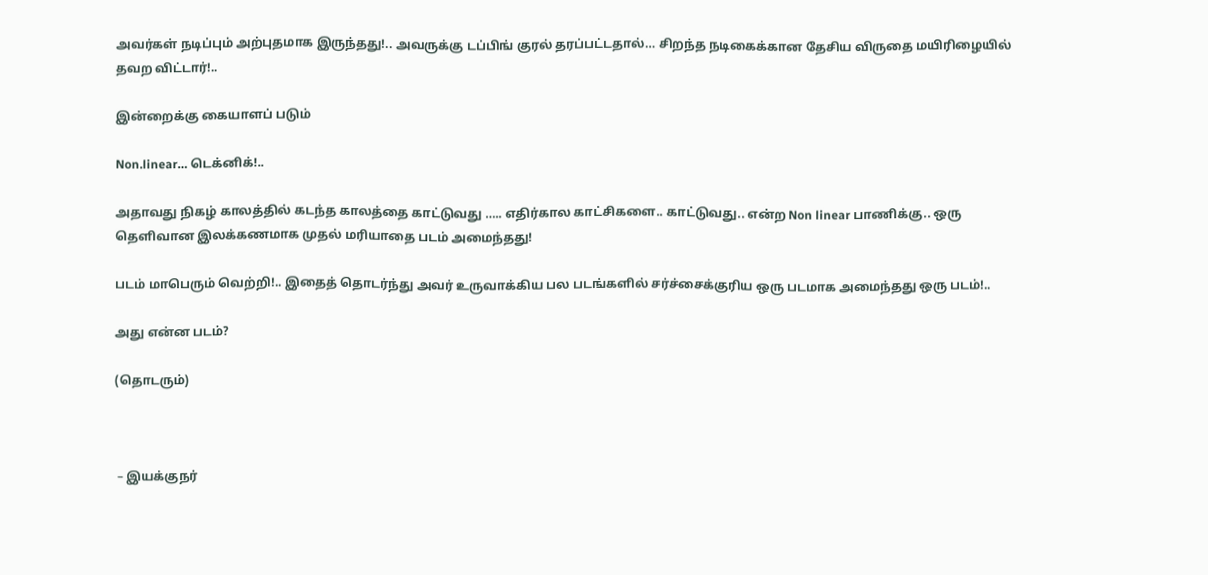அவர்கள் நடிப்பும் அற்புதமாக இருந்தது!.. அவருக்கு டப்பிங் குரல் தரப்பட்டதால்… சிறந்த நடிகைக்கான தேசிய விருதை மயிரிழையில் தவற விட்டார்!..

இன்றைக்கு கையாளப் படும்

Non.linear… டெக்னிக்!..

அதாவது நிகழ் காலத்தில் கடந்த காலத்தை காட்டுவது ….. எதிர்கால காட்சிகளை.. காட்டுவது.. என்ற Non linear பாணிக்கு.. ஒரு தெளிவான இலக்கணமாக முதல் மரியாதை படம் அமைந்தது!

படம் மாபெரும் வெற்றி!.. இதைத் தொடர்ந்து அவர் உருவாக்கிய பல படங்களில் சர்ச்சைக்குரிய ஒரு படமாக அமைந்தது ஒரு படம்!..

அது என்ன படம்?

(தொடரும்)



 – இயக்குநர்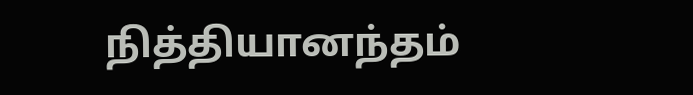நித்தியானந்தம்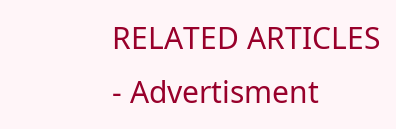RELATED ARTICLES
- Advertisment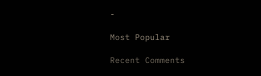-

Most Popular

Recent Comments